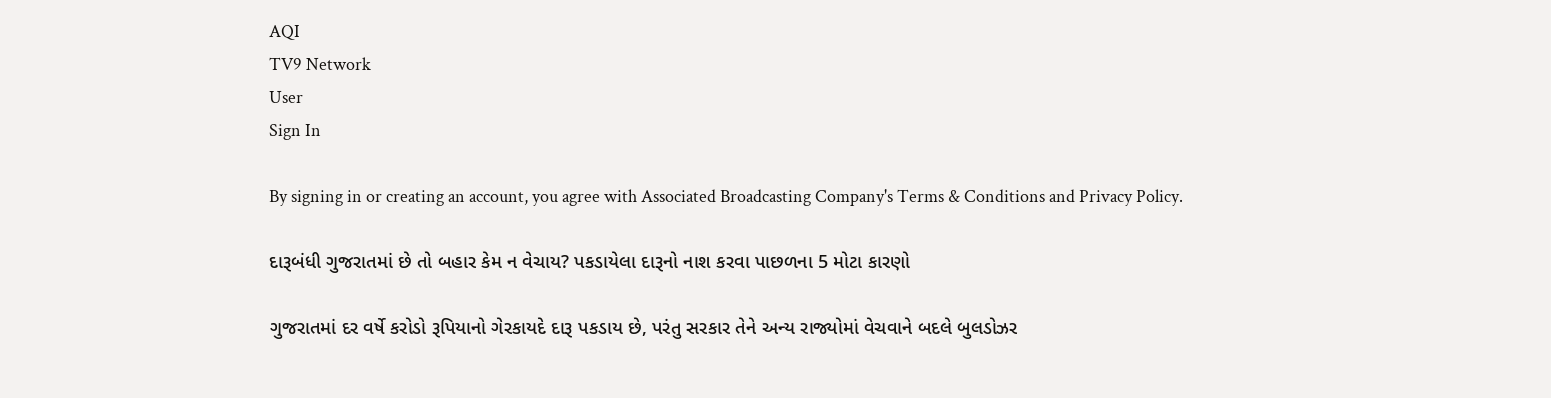AQI
TV9 Network
User
Sign In

By signing in or creating an account, you agree with Associated Broadcasting Company's Terms & Conditions and Privacy Policy.

દારૂબંધી ગુજરાતમાં છે તો બહાર કેમ ન વેચાય? પકડાયેલા દારૂનો નાશ કરવા પાછળના 5 મોટા કારણો

ગુજરાતમાં દર વર્ષે કરોડો રૂપિયાનો ગેરકાયદે દારૂ પકડાય છે, પરંતુ સરકાર તેને અન્ય રાજ્યોમાં વેચવાને બદલે બુલડોઝર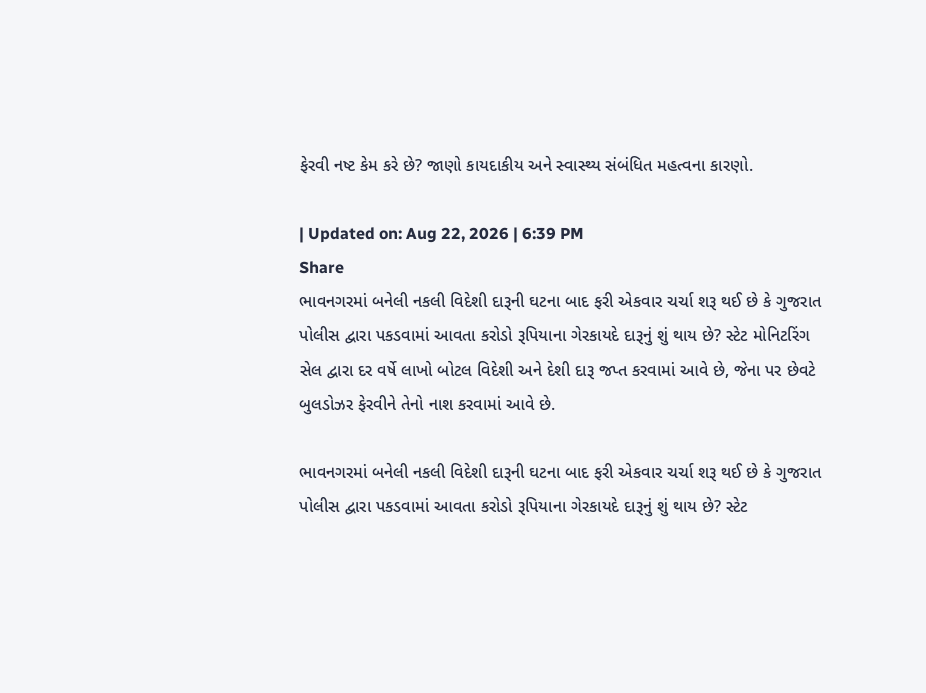ફેરવી નષ્ટ કેમ કરે છે? જાણો કાયદાકીય અને સ્વાસ્થ્ય સંબંધિત મહત્વના કારણો.

| Updated on: Aug 22, 2026 | 6:39 PM
Share
ભાવનગરમાં બનેલી નકલી વિદેશી દારૂની ઘટના બાદ ફરી એકવાર ચર્ચા શરૂ થઈ છે કે ગુજરાત પોલીસ દ્વારા પકડવામાં આવતા કરોડો રૂપિયાના ગેરકાયદે દારૂનું શું થાય છે? સ્ટેટ મોનિટરિંગ સેલ દ્વારા દર વર્ષે લાખો બોટલ વિદેશી અને દેશી દારૂ જપ્ત કરવામાં આવે છે, જેના પર છેવટે બુલડોઝર ફેરવીને તેનો નાશ કરવામાં આવે છે.

ભાવનગરમાં બનેલી નકલી વિદેશી દારૂની ઘટના બાદ ફરી એકવાર ચર્ચા શરૂ થઈ છે કે ગુજરાત પોલીસ દ્વારા પકડવામાં આવતા કરોડો રૂપિયાના ગેરકાયદે દારૂનું શું થાય છે? સ્ટેટ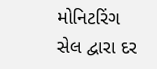મોનિટરિંગ સેલ દ્વારા દર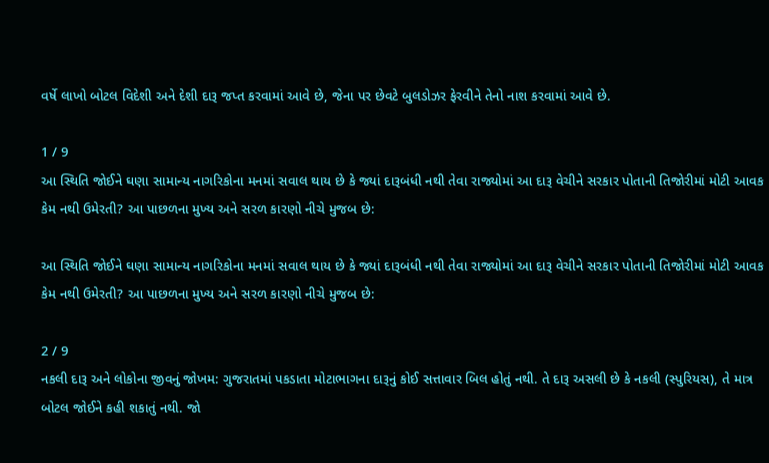વર્ષે લાખો બોટલ વિદેશી અને દેશી દારૂ જપ્ત કરવામાં આવે છે, જેના પર છેવટે બુલડોઝર ફેરવીને તેનો નાશ કરવામાં આવે છે.

1 / 9
આ સ્થિતિ જોઈને ઘણા સામાન્ય નાગરિકોના મનમાં સવાલ થાય છે કે જ્યાં દારૂબંધી નથી તેવા રાજ્યોમાં આ દારૂ વેચીને સરકાર પોતાની તિજોરીમાં મોટી આવક કેમ નથી ઉમેરતી? આ પાછળના મુખ્ય અને સરળ કારણો નીચે મુજબ છે:

આ સ્થિતિ જોઈને ઘણા સામાન્ય નાગરિકોના મનમાં સવાલ થાય છે કે જ્યાં દારૂબંધી નથી તેવા રાજ્યોમાં આ દારૂ વેચીને સરકાર પોતાની તિજોરીમાં મોટી આવક કેમ નથી ઉમેરતી? આ પાછળના મુખ્ય અને સરળ કારણો નીચે મુજબ છે:

2 / 9
નકલી દારૂ અને લોકોના જીવનું જોખમ: ગુજરાતમાં પકડાતા મોટાભાગના દારૂનું કોઈ સત્તાવાર બિલ હોતું નથી. તે દારૂ અસલી છે કે નકલી (સ્પુરિયસ), તે માત્ર બોટલ જોઈને કહી શકાતું નથી. જો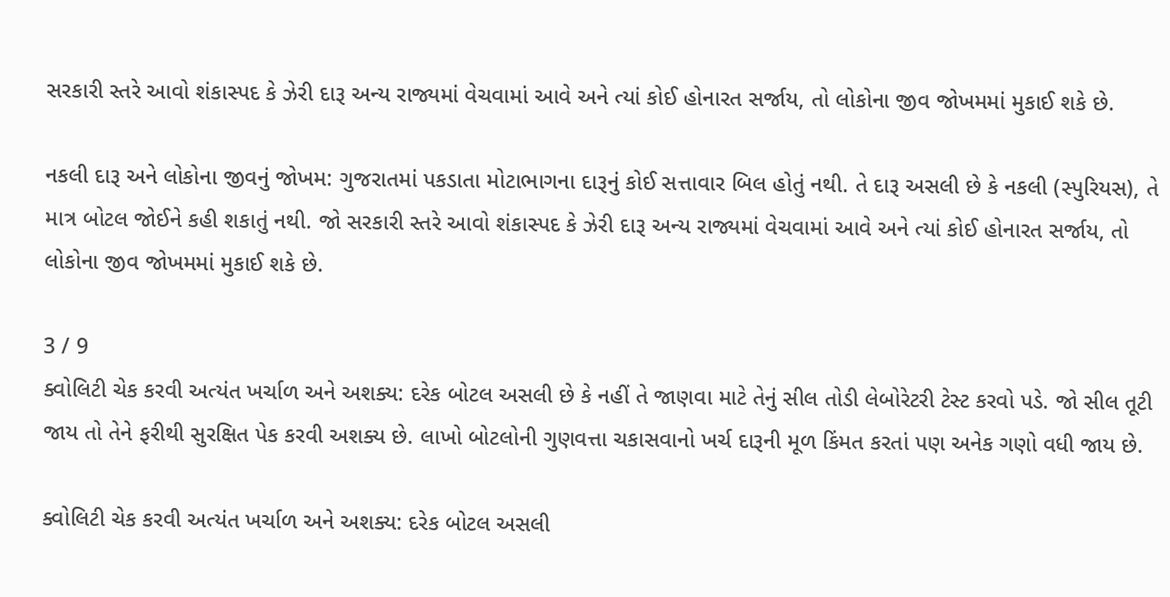સરકારી સ્તરે આવો શંકાસ્પદ કે ઝેરી દારૂ અન્ય રાજ્યમાં વેચવામાં આવે અને ત્યાં કોઈ હોનારત સર્જાય, તો લોકોના જીવ જોખમમાં મુકાઈ શકે છે.

નકલી દારૂ અને લોકોના જીવનું જોખમ: ગુજરાતમાં પકડાતા મોટાભાગના દારૂનું કોઈ સત્તાવાર બિલ હોતું નથી. તે દારૂ અસલી છે કે નકલી (સ્પુરિયસ), તે માત્ર બોટલ જોઈને કહી શકાતું નથી. જો સરકારી સ્તરે આવો શંકાસ્પદ કે ઝેરી દારૂ અન્ય રાજ્યમાં વેચવામાં આવે અને ત્યાં કોઈ હોનારત સર્જાય, તો લોકોના જીવ જોખમમાં મુકાઈ શકે છે.

3 / 9
ક્વોલિટી ચેક કરવી અત્યંત ખર્ચાળ અને અશક્ય: દરેક બોટલ અસલી છે કે નહીં તે જાણવા માટે તેનું સીલ તોડી લેબોરેટરી ટેસ્ટ કરવો પડે. જો સીલ તૂટી જાય તો તેને ફરીથી સુરક્ષિત પેક કરવી અશક્ય છે. લાખો બોટલોની ગુણવત્તા ચકાસવાનો ખર્ચ દારૂની મૂળ કિંમત કરતાં પણ અનેક ગણો વધી જાય છે.

ક્વોલિટી ચેક કરવી અત્યંત ખર્ચાળ અને અશક્ય: દરેક બોટલ અસલી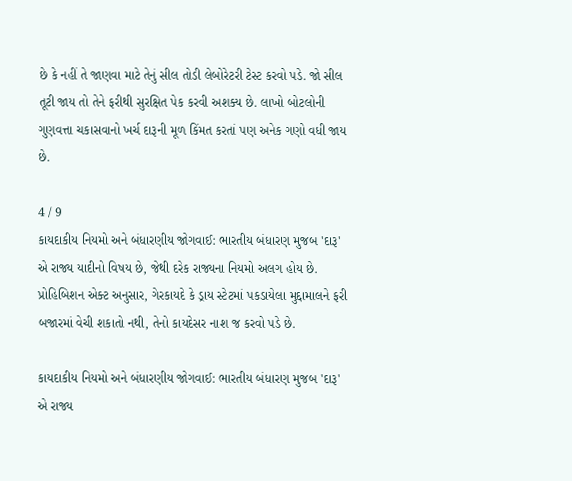છે કે નહીં તે જાણવા માટે તેનું સીલ તોડી લેબોરેટરી ટેસ્ટ કરવો પડે. જો સીલ તૂટી જાય તો તેને ફરીથી સુરક્ષિત પેક કરવી અશક્ય છે. લાખો બોટલોની ગુણવત્તા ચકાસવાનો ખર્ચ દારૂની મૂળ કિંમત કરતાં પણ અનેક ગણો વધી જાય છે.

4 / 9
કાયદાકીય નિયમો અને બંધારણીય જોગવાઈ: ભારતીય બંધારણ મુજબ 'દારૂ' એ રાજ્ય યાદીનો વિષય છે, જેથી દરેક રાજ્યના નિયમો અલગ હોય છે. પ્રોહિબિશન એક્ટ અનુસાર, ગેરકાયદે કે ડ્રાય સ્ટેટમાં પકડાયેલા મુદ્દામાલને ફરી બજારમાં વેચી શકાતો નથી, તેનો કાયદેસર નાશ જ કરવો પડે છે.

કાયદાકીય નિયમો અને બંધારણીય જોગવાઈ: ભારતીય બંધારણ મુજબ 'દારૂ' એ રાજ્ય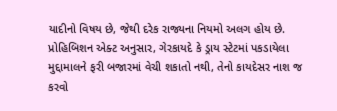યાદીનો વિષય છે, જેથી દરેક રાજ્યના નિયમો અલગ હોય છે. પ્રોહિબિશન એક્ટ અનુસાર, ગેરકાયદે કે ડ્રાય સ્ટેટમાં પકડાયેલા મુદ્દામાલને ફરી બજારમાં વેચી શકાતો નથી, તેનો કાયદેસર નાશ જ કરવો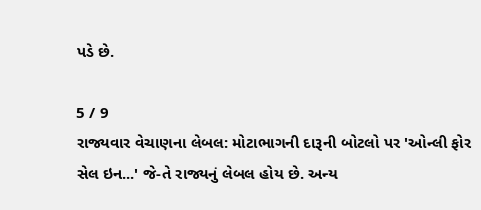પડે છે.

5 / 9
રાજ્યવાર વેચાણના લેબલ: મોટાભાગની દારૂની બોટલો પર 'ઓન્લી ફોર સેલ ઇન...' જે-તે રાજ્યનું લેબલ હોય છે. અન્ય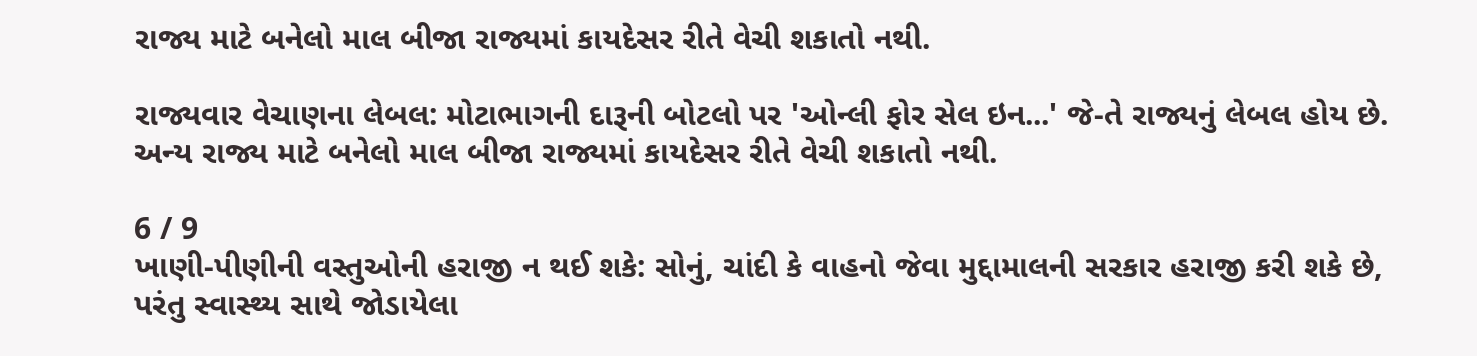રાજ્ય માટે બનેલો માલ બીજા રાજ્યમાં કાયદેસર રીતે વેચી શકાતો નથી.

રાજ્યવાર વેચાણના લેબલ: મોટાભાગની દારૂની બોટલો પર 'ઓન્લી ફોર સેલ ઇન...' જે-તે રાજ્યનું લેબલ હોય છે. અન્ય રાજ્ય માટે બનેલો માલ બીજા રાજ્યમાં કાયદેસર રીતે વેચી શકાતો નથી.

6 / 9
ખાણી-પીણીની વસ્તુઓની હરાજી ન થઈ શકે: સોનું, ચાંદી કે વાહનો જેવા મુદ્દામાલની સરકાર હરાજી કરી શકે છે, પરંતુ સ્વાસ્થ્ય સાથે જોડાયેલા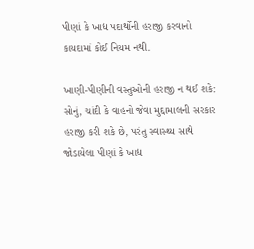પીણાં કે ખાદ્ય પદાર્થોની હરાજી કરવાનો કાયદામાં કોઈ નિયમ નથી.

ખાણી-પીણીની વસ્તુઓની હરાજી ન થઈ શકે: સોનું, ચાંદી કે વાહનો જેવા મુદ્દામાલની સરકાર હરાજી કરી શકે છે, પરંતુ સ્વાસ્થ્ય સાથે જોડાયેલા પીણાં કે ખાદ્ય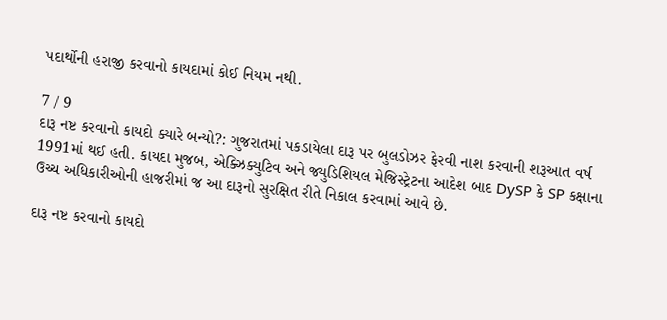પદાર્થોની હરાજી કરવાનો કાયદામાં કોઈ નિયમ નથી.

7 / 9
દારૂ નષ્ટ કરવાનો કાયદો ક્યારે બન્યો?: ગુજરાતમાં પકડાયેલા દારૂ પર બુલડોઝર ફેરવી નાશ કરવાની શરૂઆત વર્ષ 1991માં થઈ હતી. કાયદા મુજબ, એક્ઝિક્યુટિવ અને જ્યુડિશિયલ મેજિસ્ટ્રેટના આદેશ બાદ DySP કે SP કક્ષાના ઉચ્ચ અધિકારીઓની હાજરીમાં જ આ દારૂનો સુરક્ષિત રીતે નિકાલ કરવામાં આવે છે.

દારૂ નષ્ટ કરવાનો કાયદો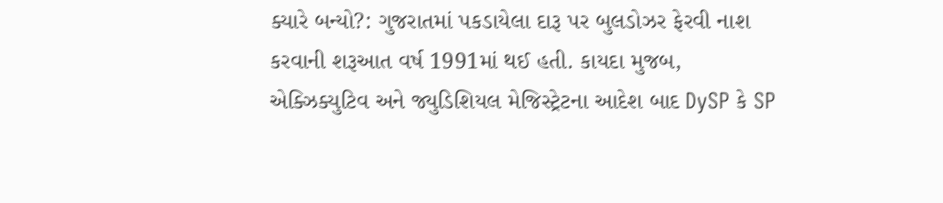ક્યારે બન્યો?: ગુજરાતમાં પકડાયેલા દારૂ પર બુલડોઝર ફેરવી નાશ કરવાની શરૂઆત વર્ષ 1991માં થઈ હતી. કાયદા મુજબ, એક્ઝિક્યુટિવ અને જ્યુડિશિયલ મેજિસ્ટ્રેટના આદેશ બાદ DySP કે SP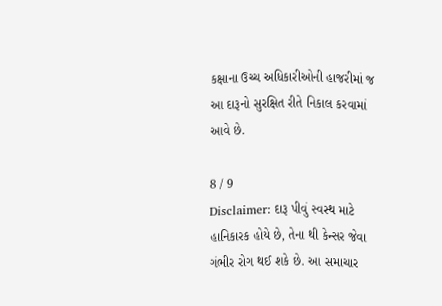કક્ષાના ઉચ્ચ અધિકારીઓની હાજરીમાં જ આ દારૂનો સુરક્ષિત રીતે નિકાલ કરવામાં આવે છે.

8 / 9
Disclaimer: દારૂ પીવું સ્વસ્થ માટે હાનિકારક હોયે છે, તેના થી કેન્સર જેવા ગંભીર રોગ થઈ શકે છે. આ સમાચાર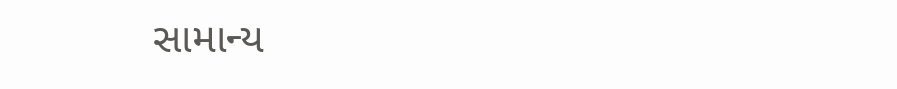સામાન્ય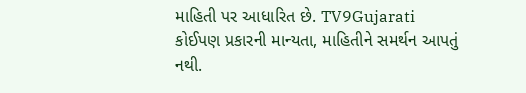માહિતી પર આધારિત છે. TV9Gujarati કોઈપણ પ્રકારની માન્યતા, માહિતીને સમર્થન આપતું નથી.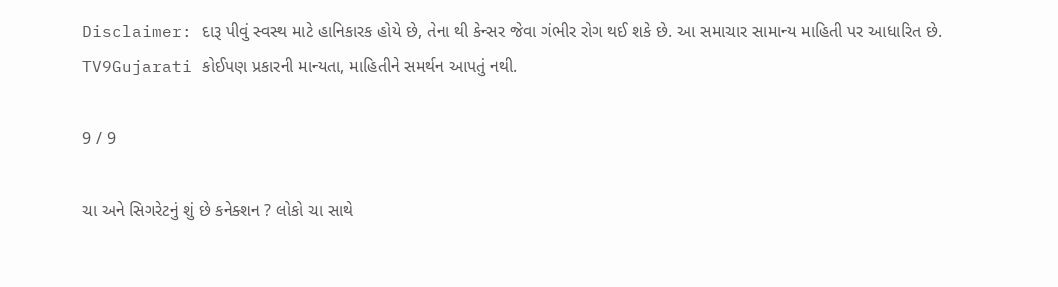Disclaimer: દારૂ પીવું સ્વસ્થ માટે હાનિકારક હોયે છે, તેના થી કેન્સર જેવા ગંભીર રોગ થઈ શકે છે. આ સમાચાર સામાન્ય માહિતી પર આધારિત છે. TV9Gujarati કોઈપણ પ્રકારની માન્યતા, માહિતીને સમર્થન આપતું નથી.

9 / 9

ચા અને સિગરેટનું શું છે કનેક્શન ? લોકો ચા સાથે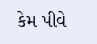કેમ પીવે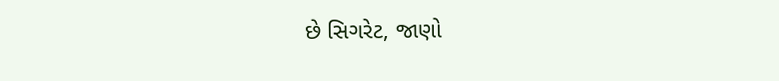છે સિગરેટ, જાણો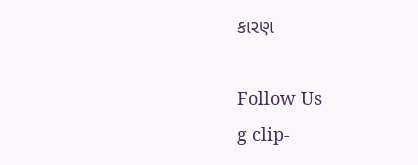કારણ

Follow Us
g clip-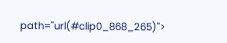path="url(#clip0_868_265)">